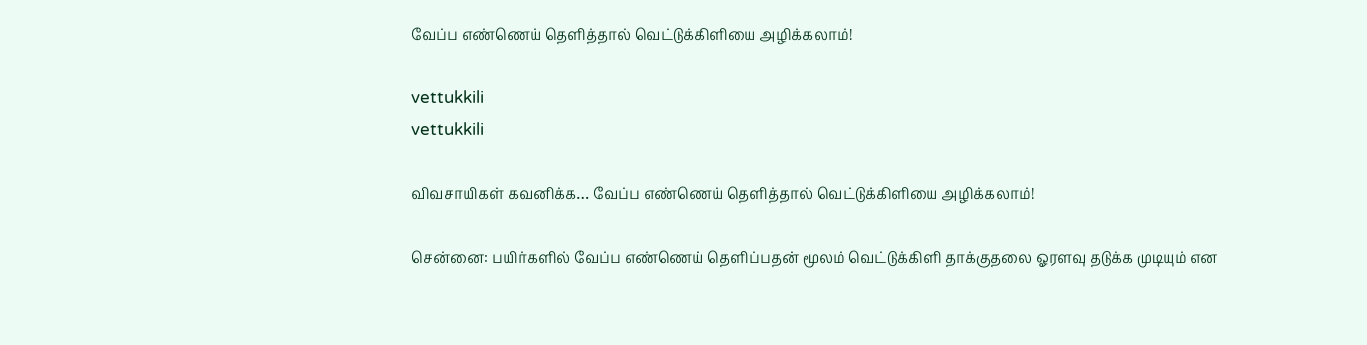வேப்ப எண்ணெய் தெளித்தால் வெட்டுக்கிளியை அழிக்கலாம்!

vettukkili
vettukkili

விவசாயிகள் கவனிக்க… வேப்ப எண்ணெய் தெளித்தால் வெட்டுக்கிளியை அழிக்கலாம்!

சென்னை: பயிர்களில் வேப்ப எண்ணெய் தெளிப்பதன் மூலம் வெட்டுக்கிளி தாக்குதலை ஓரளவு தடுக்க முடியும் என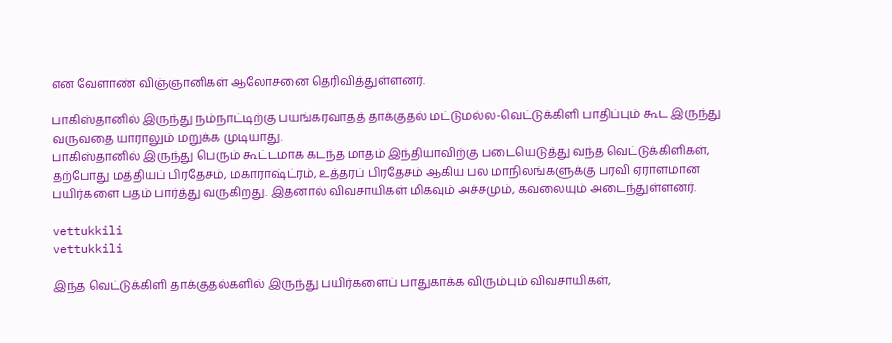என வேளாண் விஞ்ஞானிகள் ஆலோசனை தெரிவித்துள்ளனர்.

பாகிஸ்தானில் இருந்து நம்நாட்டிற்கு பயங்கரவாதத் தாக்குதல் மட்டுமல்ல-வெட்டுக்கிளி பாதிப்பும் கூட இருந்து வருவதை யாராலும் மறுக்க முடியாது.
பாகிஸ்தானில் இருந்து பெரும் கூட்டமாக கடந்த மாதம் இந்தியாவிற்கு படையெடுத்து வந்த வெட்டுக்கிளிகள், தற்போது மத்தியப் பிரதேசம், மகாராஷ்ட்ரம், உத்தரப் பிரதேசம் ஆகிய பல மாநிலங்களுக்கு பரவி ஏராளமான பயிர்களை பதம் பார்த்து வருகிறது. இதனால் விவசாயிகள் மிகவும் அச்சமும், கவலையும் அடைந்துள்ளனர்.

vettukkili
vettukkili

இந்த வெட்டுக்கிளி தாக்குதல்களில் இருந்து பயிர்களைப் பாதுகாக்க விரும்பும் விவசாயிகள்,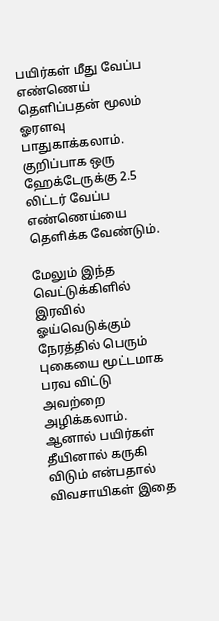பயிர்கள் மீது வேப்ப எண்ணெய் தெளிப்பதன் மூலம் ஓரளவு பாதுகாக்கலாம். குறிப்பாக ஒரு ஹேக்டேருக்கு 2.5 லிட்டர் வேப்ப எண்ணெய்யை தெளிக்க வேண்டும்.

மேலும் இந்த வெட்டுக்கிளில் இரவில் ஓய்வெடுக்கும் நேரத்தில் பெரும் புகையை மூட்டமாக பரவ விட்டு அவற்றை அழிக்கலாம். ஆனால் பயிர்கள் தீயினால் கருகி விடும் என்பதால் விவசாயிகள் இதை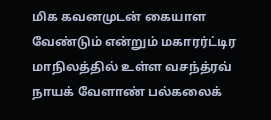மிக கவனமுடன் கையாள வேண்டும் என்றும் மகாரர்ட்டிர மாநிலத்தில் உள்ள வசந்த்ரவ் நாயக் வேளாண் பல்கலைக்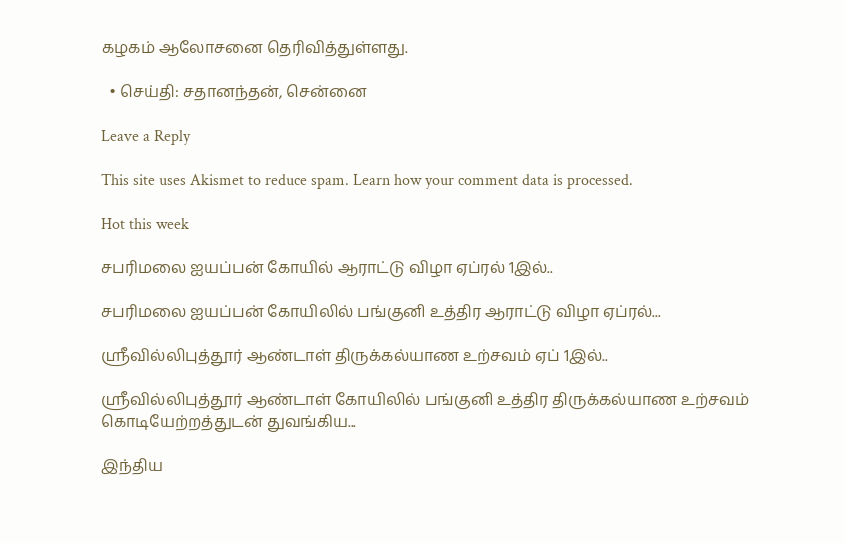கழகம் ஆலோசனை தெரிவித்துள்ளது.

  • செய்தி: சதானந்தன், சென்னை

Leave a Reply

This site uses Akismet to reduce spam. Learn how your comment data is processed.

Hot this week

சபரிமலை ஐயப்பன் கோயில் ஆராட்டு விழா ஏப்ரல் 1இல்..

சபரிமலை ஐயப்பன் கோயிலில் பங்குனி உத்திர ஆராட்டு விழா ஏப்ரல்...

ஸ்ரீவில்லிபுத்தூர் ஆண்டாள் திருக்கல்யாண உற்சவம் ஏப் 1இல்..

ஸ்ரீவில்லிபுத்தூர் ஆண்டாள் கோயிலில் பங்குனி உத்திர திருக்கல்யாண உற்சவம் கொடியேற்றத்துடன் துவங்கிய...

இந்திய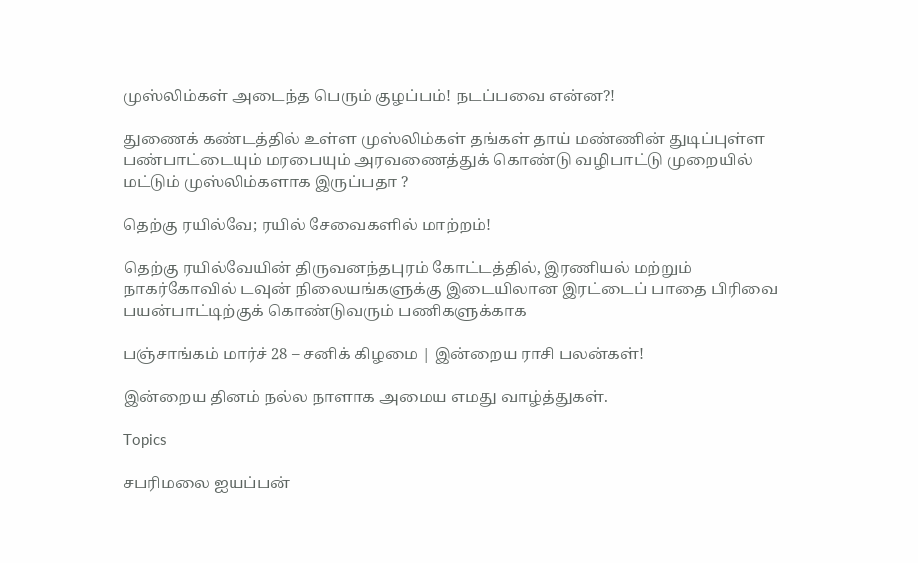முஸ்லிம்கள் அடைந்த பெரும் குழப்பம்! நடப்பவை என்ன?!

துணைக் கண்டத்தில் உள்ள முஸ்லிம்கள் தங்கள் தாய் மண்ணின் துடிப்புள்ள பண்பாட்டையும் மரபையும் அரவணைத்துக் கொண்டு வழிபாட்டு முறையில் மட்டும் முஸ்லிம்களாக இருப்பதா ?

தெற்கு ரயில்வே; ரயில் சேவைகளில் மாற்றம்!

தெற்கு ரயில்வேயின் திருவனந்தபுரம் கோட்டத்தில், இரணியல் மற்றும் நாகர்கோவில் டவுன் நிலையங்களுக்கு இடையிலான இரட்டைப் பாதை பிரிவை பயன்பாட்டிற்குக் கொண்டுவரும் பணிகளுக்காக

பஞ்சாங்கம் மார்ச் 28 – சனிக் கிழமை | இன்றைய ராசி பலன்கள்!

இன்றைய தினம் நல்ல நாளாக அமைய எமது வாழ்த்துகள்.

Topics

சபரிமலை ஐயப்பன்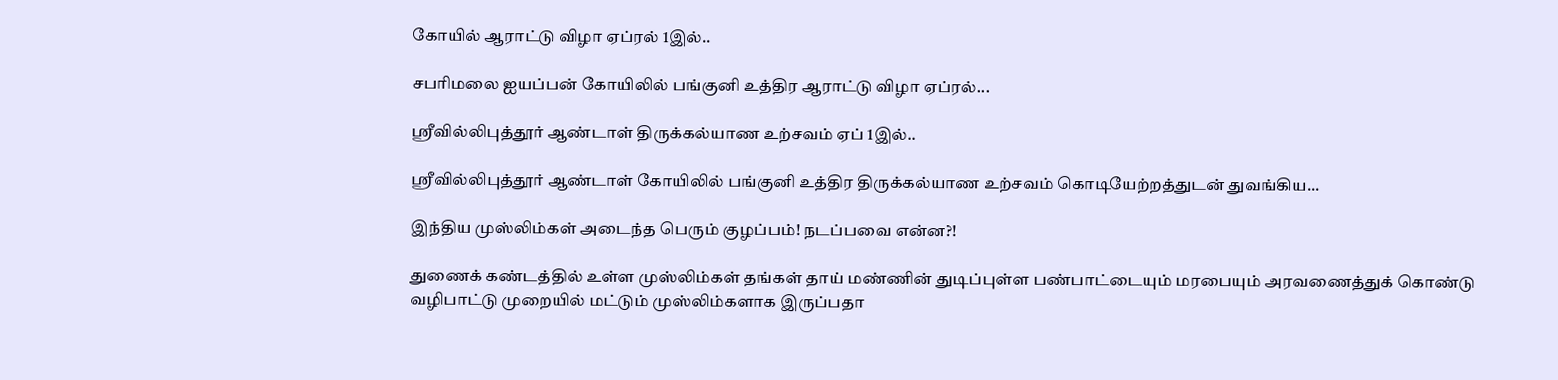கோயில் ஆராட்டு விழா ஏப்ரல் 1இல்..

சபரிமலை ஐயப்பன் கோயிலில் பங்குனி உத்திர ஆராட்டு விழா ஏப்ரல்...

ஸ்ரீவில்லிபுத்தூர் ஆண்டாள் திருக்கல்யாண உற்சவம் ஏப் 1இல்..

ஸ்ரீவில்லிபுத்தூர் ஆண்டாள் கோயிலில் பங்குனி உத்திர திருக்கல்யாண உற்சவம் கொடியேற்றத்துடன் துவங்கிய...

இந்திய முஸ்லிம்கள் அடைந்த பெரும் குழப்பம்! நடப்பவை என்ன?!

துணைக் கண்டத்தில் உள்ள முஸ்லிம்கள் தங்கள் தாய் மண்ணின் துடிப்புள்ள பண்பாட்டையும் மரபையும் அரவணைத்துக் கொண்டு வழிபாட்டு முறையில் மட்டும் முஸ்லிம்களாக இருப்பதா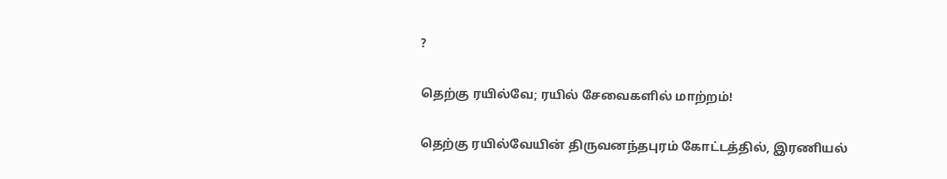?

தெற்கு ரயில்வே; ரயில் சேவைகளில் மாற்றம்!

தெற்கு ரயில்வேயின் திருவனந்தபுரம் கோட்டத்தில், இரணியல்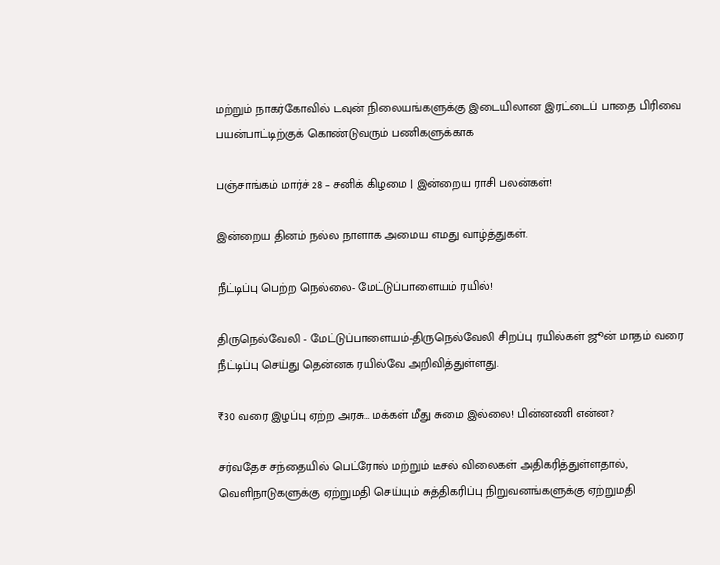மற்றும் நாகர்கோவில் டவுன் நிலையங்களுக்கு இடையிலான இரட்டைப் பாதை பிரிவை பயன்பாட்டிற்குக் கொண்டுவரும் பணிகளுக்காக

பஞ்சாங்கம் மார்ச் 28 – சனிக் கிழமை | இன்றைய ராசி பலன்கள்!

இன்றைய தினம் நல்ல நாளாக அமைய எமது வாழ்த்துகள்.

நீட்டிப்பு பெற்ற நெல்லை- மேட்டுப்பாளையம் ரயில்!

திருநெல்வேலி - மேட்டுப்பாளையம்-திருநெல்வேலி சிறப்பு ரயில்கள் ஜூன் மாதம் வரை நீட்டிப்பு செய்து தென்னக ரயில்வே அறிவித்துள்ளது.

₹30 வரை இழப்பு ஏற்ற அரசு… மக்கள் மீது சுமை இல்லை! பின்னணி என்ன?

சர்வதேச சந்தையில் பெட்ரோல் மற்றும் டீசல் விலைகள் அதிகரித்துள்ளதால், வெளிநாடுகளுக்கு ஏற்றுமதி செய்யும் சுத்திகரிப்பு நிறுவனங்களுக்கு ஏற்றுமதி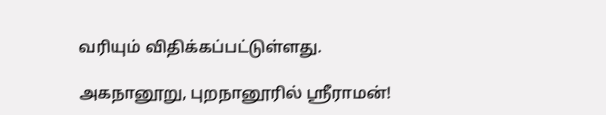வரியும் விதிக்கப்பட்டுள்ளது.

அகநானூறு, புறநானூரில் ஸ்ரீராமன்!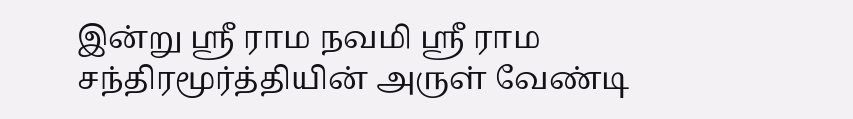இன்று ஸ்ரீ ராம நவமி ஸ்ரீ ராம சந்திரமூர்த்தியின் அருள் வேண்டி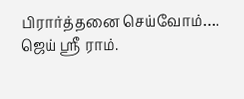பிரார்த்தனை செய்வோம்…. ஜெய் ஸ்ரீ ராம்.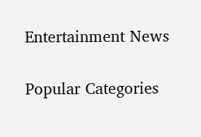Entertainment News

Popular Categories